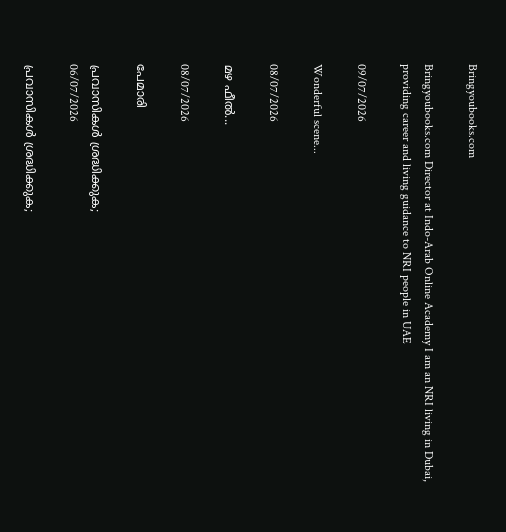Bringyoubooks.com

Bringyoubooks.com Director at Indo-Arab Online Academy I am an NRI living in Dubai, providing career and living guidance to NRI people in UAE

09/07/2026

Wonderful scene...

08/07/2026

മഴ ഫീൽ...

08/07/2026

പേമാരി

പ്രവാസികൾ ശ്രദ്ധിക്കുക;
06/07/2026

പ്രവാസികൾ ശ്രദ്ധിക്കുക;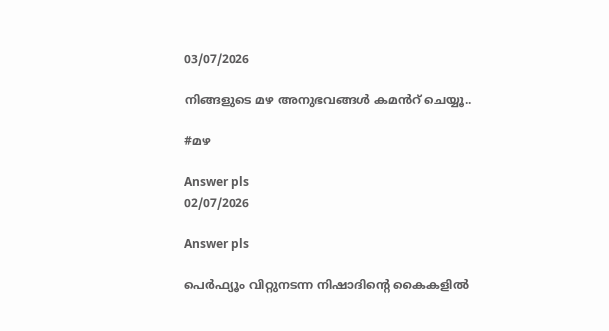03/07/2026

നിങ്ങളുടെ മഴ അനുഭവങ്ങൾ കമൻറ് ചെയ്യൂ..

#മഴ

Answer pls
02/07/2026

Answer pls

പെര്‍ഫ്യൂം വിറ്റുനടന്ന നിഷാദിന്‍റെ കൈകളില്‍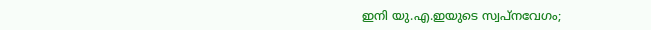ഇനി യു.എ.ഇയുടെ സ്വപ്‌നവേഗം;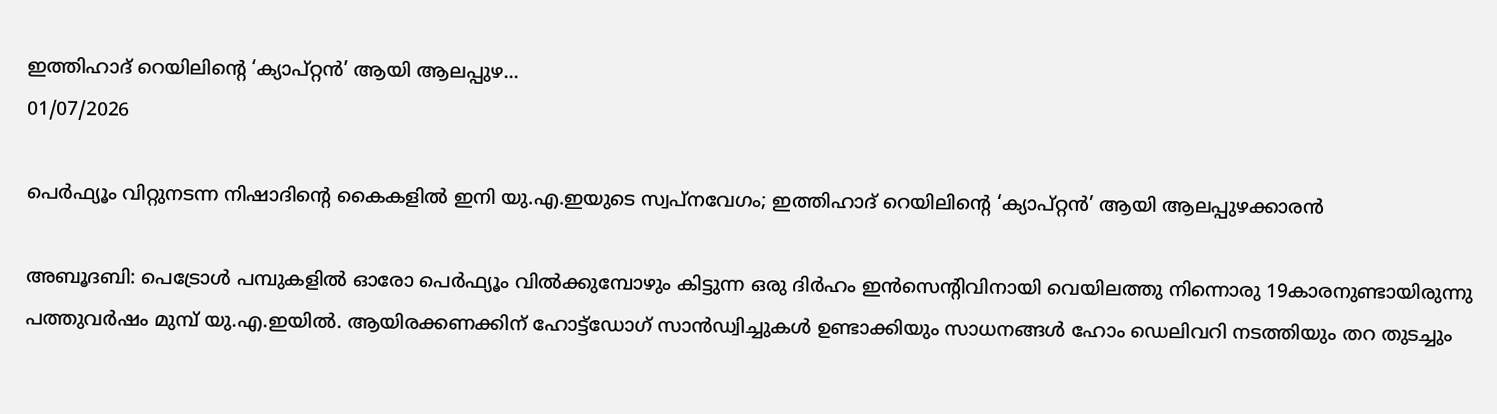ഇത്തിഹാദ് റെയിലിന്‍റെ ‘ക്യാപ്റ്റന്‍’ ആയി ആലപ്പുഴ...
01/07/2026

പെര്‍ഫ്യൂം വിറ്റുനടന്ന നിഷാദിന്‍റെ കൈകളില്‍ ഇനി യു.എ.ഇയുടെ സ്വപ്‌നവേഗം; ഇത്തിഹാദ് റെയിലിന്‍റെ ‘ക്യാപ്റ്റന്‍’ ആയി ആലപ്പുഴക്കാരൻ

അബൂദബി: പെട്രോള്‍ പമ്പുകളില്‍ ഓരോ പെര്‍ഫ്യൂം വില്‍ക്കുമ്പോഴും കിട്ടുന്ന ഒരു ദിര്‍ഹം ഇന്‍സെന്‍റിവിനായി വെയിലത്തു നിന്നൊരു 19കാരനുണ്ടായിരുന്നു പത്തുവര്‍ഷം മുമ്പ് യു.എ.ഇയില്‍. ആയിരക്കണക്കിന് ഹോട്ട്ഡോഗ് സാൻഡ്വിച്ചുകള്‍ ഉണ്ടാക്കിയും സാധനങ്ങള്‍ ഹോം ഡെലിവറി നടത്തിയും തറ തുടച്ചും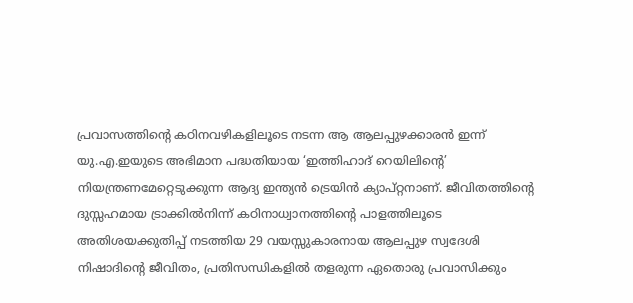പ്രവാസത്തിന്‍റെ കഠിനവഴികളിലൂടെ നടന്ന ആ ആലപ്പുഴക്കാരന്‍ ഇന്ന് യു.എ.ഇയുടെ അഭിമാന പദ്ധതിയായ ‘ഇത്തിഹാദ് റെയിലിന്‍റെ’ നിയന്ത്രണമേറ്റെടുക്കുന്ന ആദ്യ ഇന്ത്യന്‍ ട്രെയിന്‍ ക്യാപ്റ്റനാണ്. ജീവിതത്തിന്‍റെ ദുസ്സഹമായ ട്രാക്കിൽനിന്ന് കഠിനാധ്വാനത്തിന്‍റെ പാളത്തിലൂടെ അതിശയക്കുതിപ്പ് നടത്തിയ 29 വയസ്സുകാരനായ ആലപ്പുഴ സ്വദേശി നിഷാദിന്‍റെ ജീവിതം, പ്രതിസന്ധികളില്‍ തളരുന്ന ഏതൊരു പ്രവാസിക്കും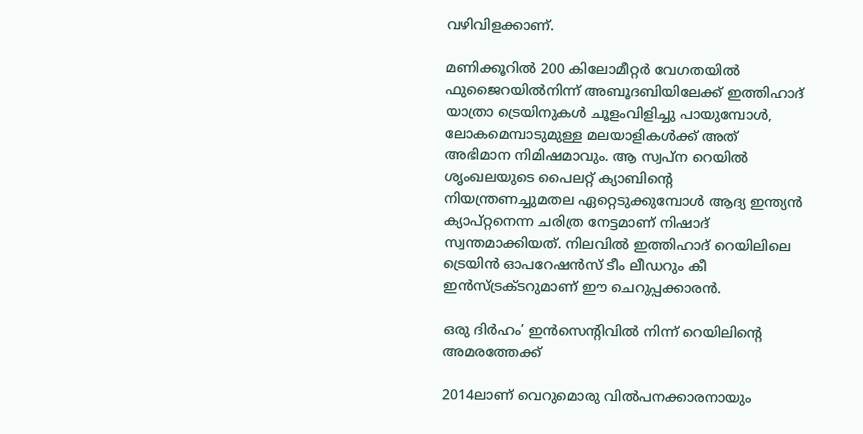വഴിവിളക്കാണ്.

മണിക്കൂറില്‍ 200 കിലോമീറ്റര്‍ വേഗതയില്‍ ഫുജൈറയില്‍നിന്ന് അബൂദബിയിലേക്ക് ഇത്തിഹാദ് യാത്രാ ട്രെയിനുകള്‍ ചൂളംവിളിച്ചു പായുമ്പോള്‍, ലോകമെമ്പാടുമുള്ള മലയാളികള്‍ക്ക് അത് അഭിമാന നിമിഷമാവും. ആ സ്വപ്‌ന റെയില്‍ ശൃംഖലയുടെ പൈലറ്റ് ക്യാബിന്‍റെ നിയന്ത്രണച്ചുമതല ഏറ്റെടുക്കുമ്പോള്‍ ആദ്യ ഇന്ത്യന്‍ ക്യാപ്റ്റനെന്ന ചരിത്ര നേട്ടമാണ് നിഷാദ് സ്വന്തമാക്കിയത്. നിലവില്‍ ഇത്തിഹാദ് റെയിലിലെ ട്രെയിന്‍ ഓപറേഷന്‍സ് ടീം ലീഡറും കീ ഇന്‍സ്ട്രക്ടറുമാണ് ഈ ചെറുപ്പക്കാരന്‍.

ഒരു ദിര്‍ഹം’ ഇന്‍സെന്‍റിവില്‍ നിന്ന് റെയിലിന്റെ അമരത്തേക്ക്

2014ലാണ് വെറുമൊരു വിൽപനക്കാരനായും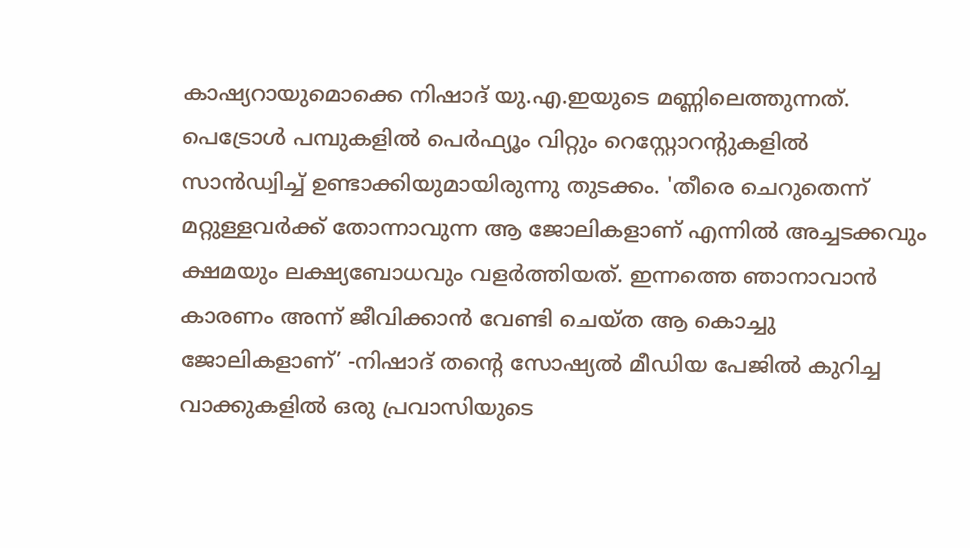കാഷ്യറായുമൊക്കെ നിഷാദ് യു.എ.ഇയുടെ മണ്ണിലെത്തുന്നത്. പെട്രോള്‍ പമ്പുകളില്‍ പെര്‍ഫ്യൂം വിറ്റും റെസ്റ്റോറന്‍റുകളില്‍ സാന്‍ഡ്വിച്ച് ഉണ്ടാക്കിയുമായിരുന്നു തുടക്കം. 'തീരെ ചെറുതെന്ന് മറ്റുള്ളവര്‍ക്ക് തോന്നാവുന്ന ആ ജോലികളാണ് എന്നില്‍ അച്ചടക്കവും ക്ഷമയും ലക്ഷ്യബോധവും വളര്‍ത്തിയത്. ഇന്നത്തെ ഞാനാവാന്‍ കാരണം അന്ന് ജീവിക്കാന്‍ വേണ്ടി ചെയ്ത ആ കൊച്ചു ജോലികളാണ്’ -നിഷാദ് തന്‍റെ സോഷ്യൽ മീഡിയ പേജില്‍ കുറിച്ച വാക്കുകളില്‍ ഒരു പ്രവാസിയുടെ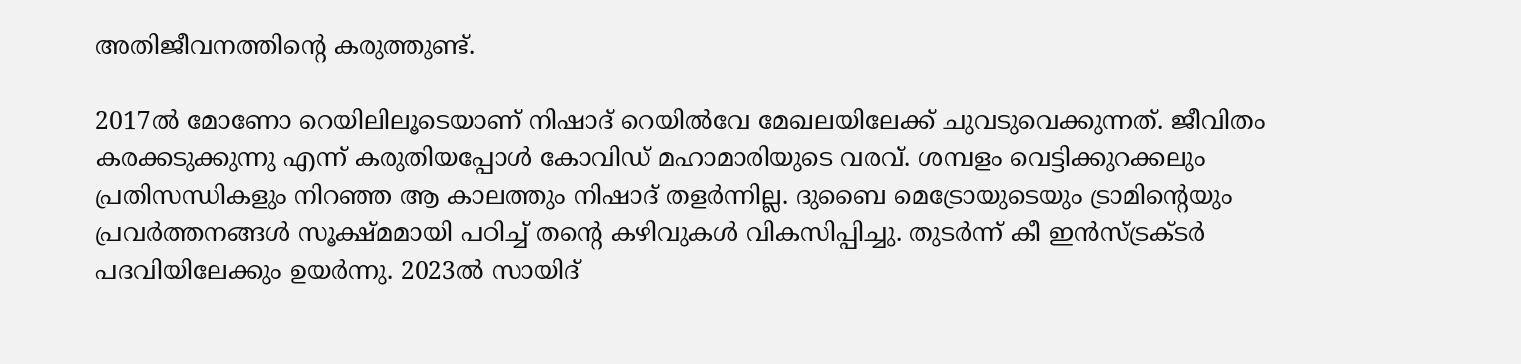അതിജീവനത്തിന്‍റെ കരുത്തുണ്ട്.

2017ല്‍ മോണോ റെയിലിലൂടെയാണ് നിഷാദ് റെയില്‍വേ മേഖലയിലേക്ക് ചുവടുവെക്കുന്നത്. ജീവിതം കരക്കടുക്കുന്നു എന്ന് കരുതിയപ്പോള്‍ കോവിഡ് മഹാമാരിയുടെ വരവ്. ശമ്പളം വെട്ടിക്കുറക്കലും പ്രതിസന്ധികളും നിറഞ്ഞ ആ കാലത്തും നിഷാദ് തളര്‍ന്നില്ല. ദുബൈ മെട്രോയുടെയും ട്രാമിന്‍റെയും പ്രവര്‍ത്തനങ്ങള്‍ സൂക്ഷ്മമായി പഠിച്ച് തന്‍റെ കഴിവുകള്‍ വികസിപ്പിച്ചു. തുടര്‍ന്ന് കീ ഇന്‍സ്ട്രക്ടര്‍ പദവിയിലേക്കും ഉയര്‍ന്നു. 2023ല്‍ സായിദ്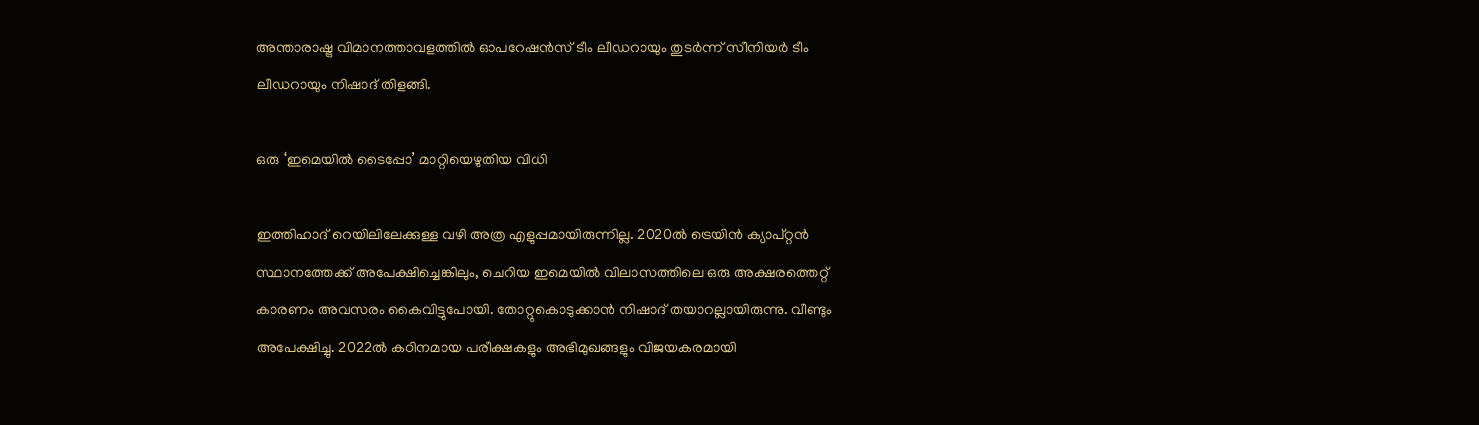അന്താരാഷ്ട്ര വിമാനത്താവളത്തില്‍ ഓപറേഷന്‍സ് ടീം ലീഡറായും തുടര്‍ന്ന് സീനിയര്‍ ടീം ലീഡറായും നിഷാദ് തിളങ്ങി.

ഒരു ‘ഇമെയില്‍ ടൈപ്പോ’ മാറ്റിയെഴുതിയ വിധി

ഇത്തിഹാദ് റെയിലിലേക്കുള്ള വഴി അത്ര എളുപ്പമായിരുന്നില്ല. 2020ല്‍ ട്രെയിന്‍ ക്യാപ്റ്റന്‍ സ്ഥാനത്തേക്ക് അപേക്ഷിച്ചെങ്കിലും, ചെറിയ ഇമെയില്‍ വിലാസത്തിലെ ഒരു അക്ഷരത്തെറ്റ് കാരണം അവസരം കൈവിട്ടുപോയി. തോറ്റുകൊടുക്കാന്‍ നിഷാദ് തയാറല്ലായിരുന്നു. വീണ്ടും അപേക്ഷിച്ചു. 2022ല്‍ കഠിനമായ പരീക്ഷകളും അഭിമുഖങ്ങളും വിജയകരമായി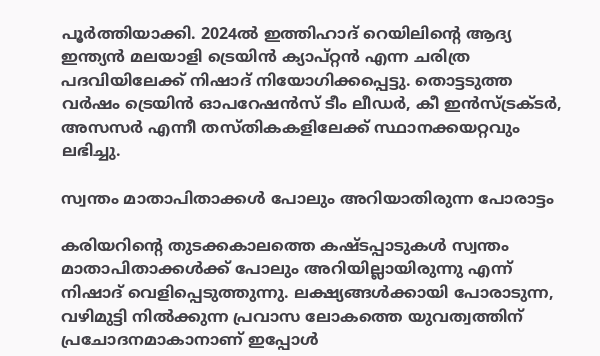പൂര്‍ത്തിയാക്കി. 2024ല്‍ ഇത്തിഹാദ് റെയിലിന്‍റെ ആദ്യ ഇന്ത്യന്‍ മലയാളി ട്രെയിന്‍ ക്യാപ്റ്റന്‍ എന്ന ചരിത്ര പദവിയിലേക്ക് നിഷാദ് നിയോഗിക്കപ്പെട്ടു. തൊട്ടടുത്ത വര്‍ഷം ട്രെയിന്‍ ഓപറേഷന്‍സ് ടീം ലീഡര്‍, കീ ഇന്‍സ്ട്രക്ടര്‍, അസസര്‍ എന്നീ തസ്തികകളിലേക്ക് സ്ഥാനക്കയറ്റവും ലഭിച്ചു.

സ്വന്തം മാതാപിതാക്കള്‍ പോലും അറിയാതിരുന്ന പോരാട്ടം

കരിയറിന്‍റെ തുടക്കകാലത്തെ കഷ്ടപ്പാടുകള്‍ സ്വന്തം മാതാപിതാക്കള്‍ക്ക് പോലും അറിയില്ലായിരുന്നു എന്ന് നിഷാദ് വെളിപ്പെടുത്തുന്നു. ലക്ഷ്യങ്ങള്‍ക്കായി പോരാടുന്ന, വഴിമുട്ടി നില്‍ക്കുന്ന പ്രവാസ ലോകത്തെ യുവത്വത്തിന് പ്രചോദനമാകാനാണ് ഇപ്പോള്‍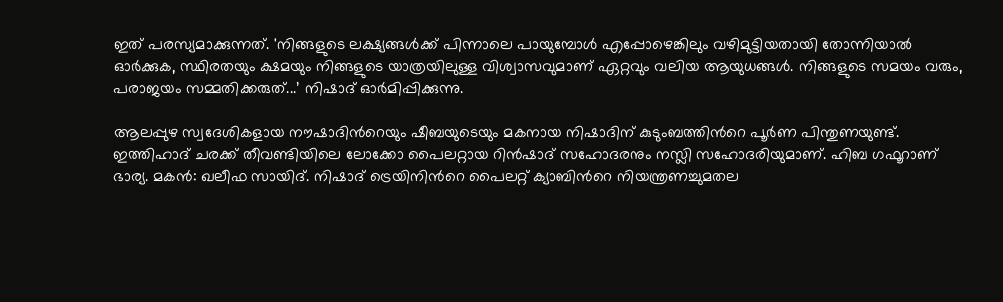ഇത് പരസ്യമാക്കുന്നത്. 'നിങ്ങളുടെ ലക്ഷ്യങ്ങള്‍ക്ക് പിന്നാലെ പായുമ്പോള്‍ എപ്പോഴെങ്കിലും വഴിമുട്ടിയതായി തോന്നിയാല്‍ ഓര്‍ക്കുക, സ്ഥിരതയും ക്ഷമയും നിങ്ങളുടെ യാത്രയിലുള്ള വിശ്വാസവുമാണ് ഏറ്റവും വലിയ ആയുധങ്ങള്‍. നിങ്ങളുടെ സമയം വരും, പരാജയം സമ്മതിക്കരുത്...’ നിഷാദ് ഓര്‍മിപ്പിക്കുന്നു.

ആലപ്പുഴ സ്വദേശികളായ നൗഷാദിന്‍റെയും ഷീബയുടെയും മകനായ നിഷാദിന് കുടുംബത്തിന്‍റെ പൂര്‍ണ പിന്തുണയുണ്ട്. ഇത്തിഹാദ് ചരക്ക് തീവണ്ടിയിലെ ലോക്കോ പൈലറ്റായ റിന്‍ഷാദ് സഹോദരനും നസ്ലി സഹോദരിയുമാണ്. ഹിബ ഗഫൂറാണ് ഭാര്യ. മകന്‍: ഖലീഫ സായിദ്. നിഷാദ് ട്രെയിനിന്‍റെ പൈലറ്റ് ക്യാബിന്‍റെ നിയന്ത്രണച്ചുമതല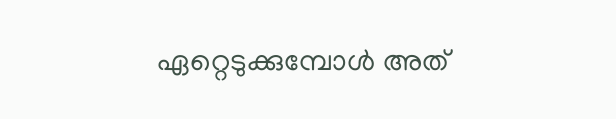ഏറ്റെടുക്കുമ്പോള്‍ അത്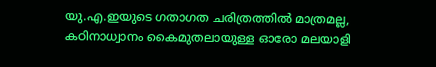യു.എ.ഇയുടെ ഗതാഗത ചരിത്രത്തില്‍ മാത്രമല്ല, കഠിനാധ്വാനം കൈമുതലായുള്ള ഓരോ മലയാളി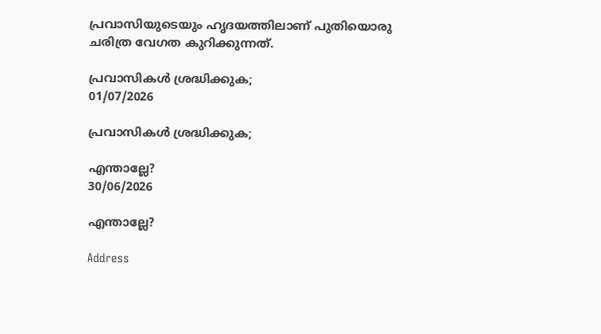പ്രവാസിയുടെയും ഹൃദയത്തിലാണ് പുതിയൊരു ചരിത്ര വേഗത കുറിക്കുന്നത്.

പ്രവാസികൾ ശ്രദ്ധിക്കുക;
01/07/2026

പ്രവാസികൾ ശ്രദ്ധിക്കുക;

എന്താല്ലേ?
30/06/2026

എന്താല്ലേ?

Address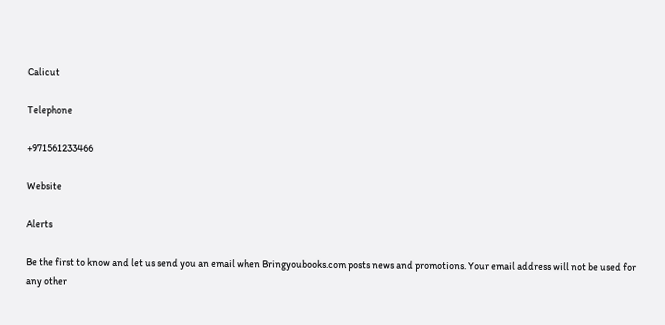Calicut

Telephone

+971561233466

Website

Alerts

Be the first to know and let us send you an email when Bringyoubooks.com posts news and promotions. Your email address will not be used for any other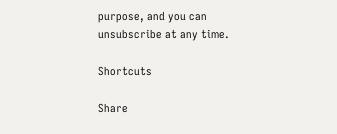purpose, and you can unsubscribe at any time.

Shortcuts

Share